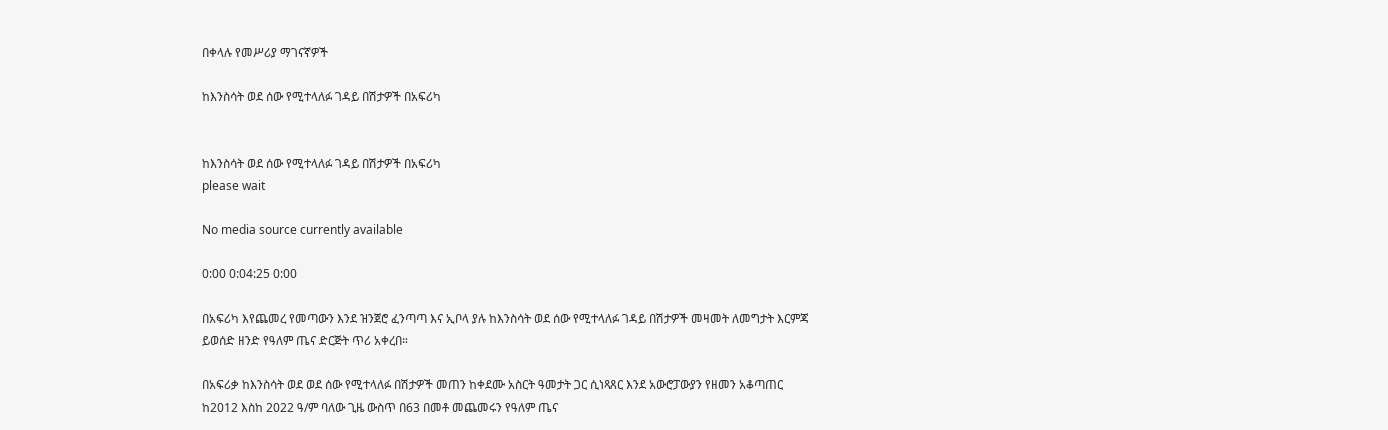በቀላሉ የመሥሪያ ማገናኛዎች

ከእንስሳት ወደ ሰው የሚተላለፉ ገዳይ በሽታዎች በአፍሪካ


ከእንስሳት ወደ ሰው የሚተላለፉ ገዳይ በሽታዎች በአፍሪካ
please wait

No media source currently available

0:00 0:04:25 0:00

በአፍሪካ እየጨመረ የመጣውን እንደ ዝንጀሮ ፈንጣጣ እና ኢቦላ ያሉ ከእንስሳት ወደ ሰው የሚተላለፉ ገዳይ በሽታዎች መዛመት ለመግታት እርምጃ ይወሰድ ዘንድ የዓለም ጤና ድርጅት ጥሪ አቀረበ።

በአፍሪቃ ከእንስሳት ወደ ወደ ሰው የሚተላለፉ በሽታዎች መጠን ከቀደሙ አስርት ዓመታት ጋር ሲነጻጸር እንደ አውሮፓውያን የዘመን አቆጣጠር ከ2012 እስከ 2022 ዓ/ም ባለው ጊዜ ውስጥ በ63 በመቶ መጨመሩን የዓለም ጤና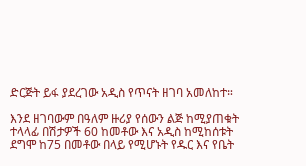ድርጅት ይፋ ያደረገው አዲስ የጥናት ዘገባ አመለከተ።

እንደ ዘገባውም በዓለም ዙሪያ የሰውን ልጅ ከሚያጠቁት ተላላፊ በሽታዎች 60 ከመቶው እና አዲስ ከሚከሰቱት ደግሞ ከ75 በመቶው በላይ የሚሆኑት የዱር እና የቤት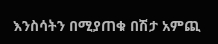እንስሳትን በሚያጠቁ በሽታ አምጪ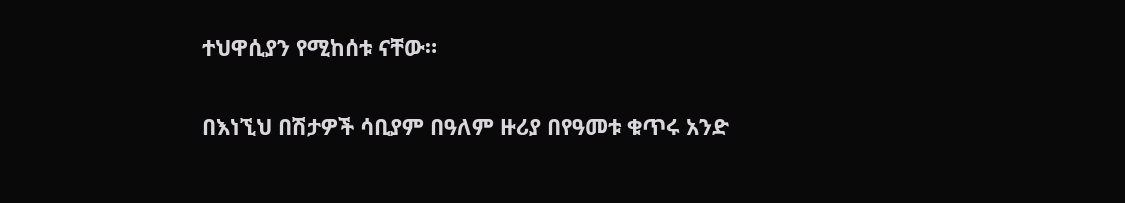ተህዋሲያን የሚከሰቱ ናቸው።

በእነኚህ በሽታዎች ሳቢያም በዓለም ዙሪያ በየዓመቱ ቁጥሩ አንድ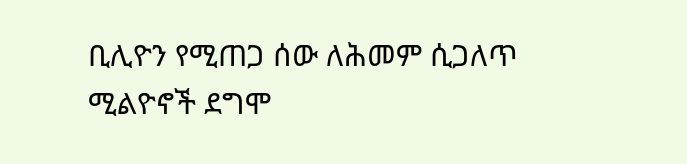ቢሊዮን የሚጠጋ ሰው ለሕመም ሲጋለጥ ሚልዮኖች ደግሞ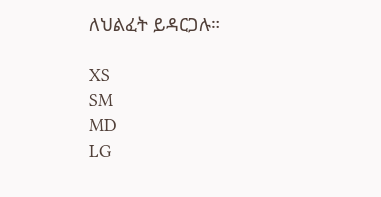ለህልፈት ይዳርጋሉ።

XS
SM
MD
LG